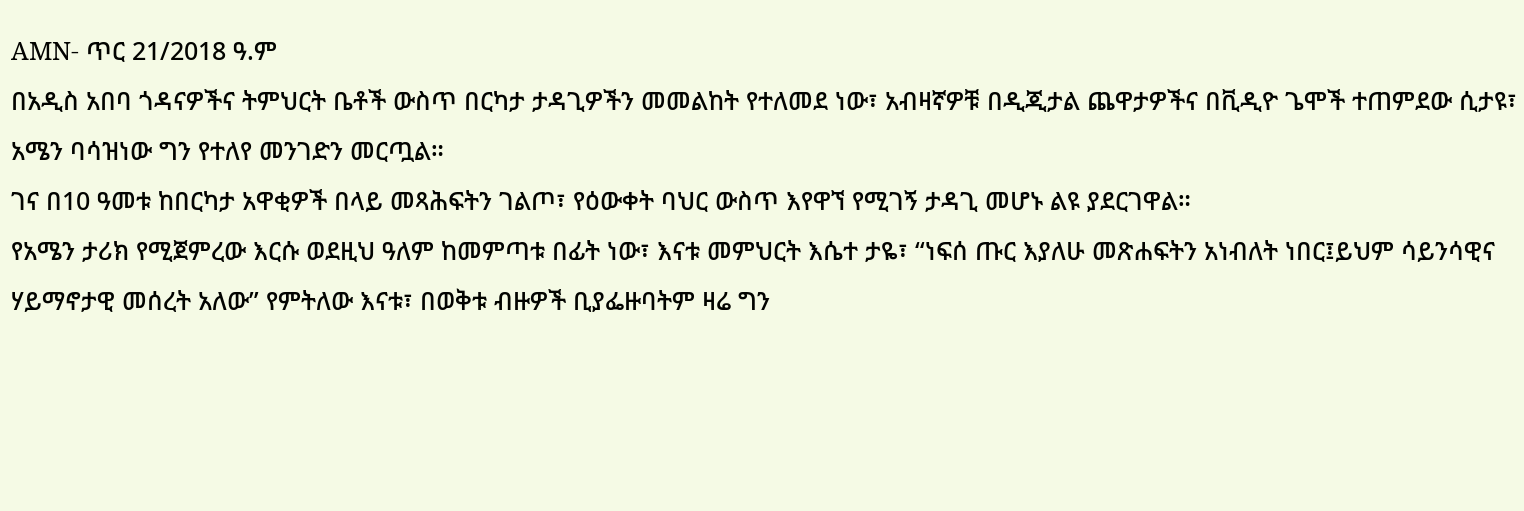AMN- ጥር 21/2018 ዓ.ም
በአዲስ አበባ ጎዳናዎችና ትምህርት ቤቶች ውስጥ በርካታ ታዳጊዎችን መመልከት የተለመደ ነው፣ አብዛኛዎቹ በዲጂታል ጨዋታዎችና በቪዲዮ ጌሞች ተጠምደው ሲታዩ፣ አሜን ባሳዝነው ግን የተለየ መንገድን መርጧል።
ገና በ10 ዓመቱ ከበርካታ አዋቂዎች በላይ መጻሕፍትን ገልጦ፣ የዕውቀት ባህር ውስጥ እየዋኘ የሚገኝ ታዳጊ መሆኑ ልዩ ያደርገዋል።
የአሜን ታሪክ የሚጀምረው እርሱ ወደዚህ ዓለም ከመምጣቱ በፊት ነው፣ እናቱ መምህርት እሴተ ታዬ፣ “ነፍሰ ጡር እያለሁ መጽሐፍትን አነብለት ነበር፤ይህም ሳይንሳዊና ሃይማኖታዊ መሰረት አለው” የምትለው እናቱ፣ በወቅቱ ብዙዎች ቢያፌዙባትም ዛሬ ግን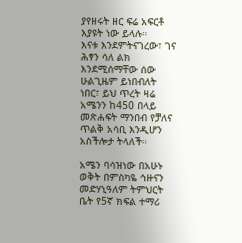ያየዘሩት ዘር ፍሬ አፍርቶ እያዩት ነው ይላሉ።
እናቱ እንደምትናገረው፣ ገና ሕፃን ሳለ ልክ እንደሚሰማቸው ሰው ሁልጊዜም ይነበብለት ነበር፣ ይህ ጥረት ዛሬ አሜንን ከ450 በላይ መጽሐፍት ማንበብ የቻለና ጥልቅ አሳቢ እንዲሆን አስችሎታ ትላለች።

አሜን ባሳዝነው በአሁኑ ወቅት በምስካዬ ኅዙናን መድሃኒዓለም ትምህርት ቤት የ5ኛ ክፍል ተማሪ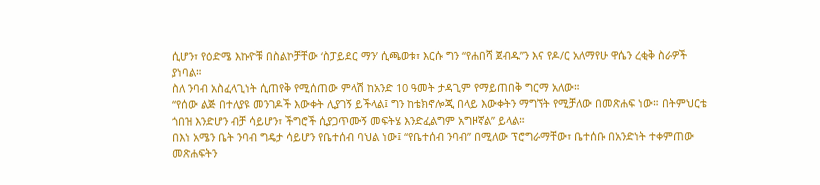ሲሆን፣ የዕድሜ እኩዮቹ በስልኮቻቸው ‘ስፓይደር ማን’ ሲጫወቱ፣ እርሱ ግን “የሐበሻ ጀብዱ”ን እና የዶ/ር አለማየሁ ዋሴን ረቂቅ ስራዎች ያነባል።
ስለ ንባብ አስፈላጊነት ሲጠየቅ የሚሰጠው ምላሽ ከአንድ 10 ዓመት ታዳጊም የማይጠበቅ ግርማ አለው።
“የሰው ልጅ በተለያዩ መንገዶች እውቀት ሊያገኝ ይችላል፤ ግን ከቴክኖሎጂ በላይ እውቀትን ማግኘት የሚቻለው በመጽሐፍ ነው። በትምህርቴ ጎበዝ እንድሆን ብቻ ሳይሆን፣ ችግሮች ሲያጋጥሙኝ መፍትሄ እንድፈልግም አግዞኛል” ይላል።
በእነ አሜን ቤት ንባብ ግዴታ ሳይሆን የቤተሰብ ባህል ነው፤ “የቤተሰብ ንባብ” በሚለው ፕሮግራማቸው፣ ቤተሰቡ በአንድነት ተቀምጠው መጽሐፍትን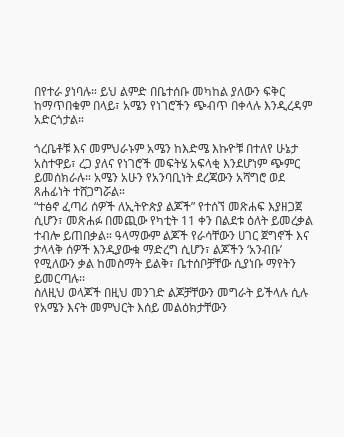በየተራ ያነባሉ። ይህ ልምድ በቤተሰቡ መካከል ያለውን ፍቅር ከማጥበቁም በላይ፣ አሜን የነገሮችን ጭብጥ በቀላሉ እንዲረዳም አድርጎታል።

ጎረቤቶቹ እና መምህራኑም አሜን ከእድሜ እኩዮቹ በተለየ ሁኔታ አስተዋይ፣ ረጋ ያለና የነገሮች መፍትሄ አፍላቂ እንደሆነም ጭምር ይመሰክራሉ። አሜን አሁን የአንባቢነት ደረጃውን አሻግሮ ወደ ጸሐፊነት ተሸጋግሯል።
“ተፅኖ ፈጣሪ ሰዎች ለኢትዮጵያ ልጆች” የተሰኘ መጽሐፍ እያዘጋጀ ሲሆን፣ መጽሐፉ በመጪው የካቲት 11 ቀን በልደቱ ዕለት ይመረቃል ተብሎ ይጠበቃል። ዓላማውም ልጆች የራሳቸውን ሀገር ጀግኖች እና ታላላቅ ሰዎች እንዲያውቁ ማድረግ ሲሆን፣ ልጆችን ‘አንብቡ’ የሚለውን ቃል ከመስማት ይልቅ፣ ቤተሰቦቻቸው ሲያነቡ ማየትን ይመርጣሉ፡፡
ስለዚህ ወላጆች በዚህ መንገድ ልጆቻቸውን መግራት ይችላሉ ሲሉ የአሜን እናት መምህርት እሰይ መልዕክታቸውን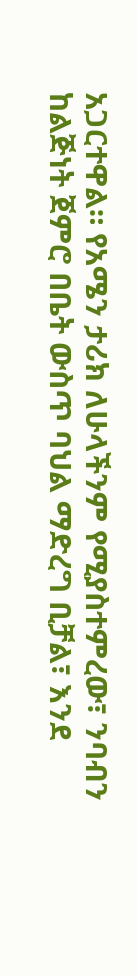አጋርተዋል። የአሜን ታሪክ ለሁላችንም የሚያስተምረው፣ ንባብን ከልጅነት ጀምሮ በቤት ውስጥ ባህል ማድረግ ቢቻል፣ እንደ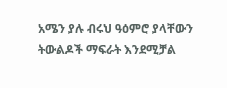አሜን ያሉ ብሩህ ዓዕምሮ ያላቸውን ትውልዶች ማፍራት እንደሚቻል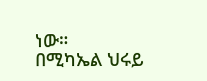ነው።
በሚካኤል ህሩይ